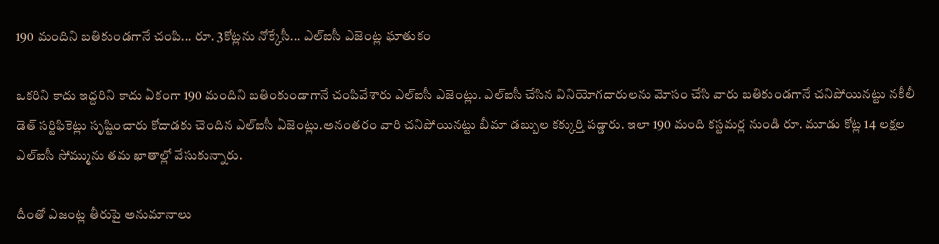190 మందిని బతికుండగానే చంపి... రూ. 3కోట్లను నోక్కేసీ... ఎల్ఐసీ ఎజెంట్ల ఘాతుకం

ఒకరిని కాదు ఇద్దరిని కాదు ఏకంగా 190 మందిని బతింకుండాగానే చంపివేశారు ఎల్ఐసీ ఎజెంట్లు. ఎల్ఐసీ చేసిన వినియోగదారులను మోసం చేసి వారు బతికుండగానే చనిపోయినట్టు నకీలీ డెత్ సర్టిఫికెట్లు స‌ృష్టించారు కోదాడకు చెందిన ఎల్ఐసీ ఏజెంట్లు.అనంతరం వారి చనిపోయినట్టు బీమా డబ్బుల కక్కుర్తి పడ్డారు. ఇలా 190 మంది కస్టమర్ల నుండి రూ. మూడు కోట్ల 14 లక్షల ఎల్ఐసీ సోమ్మును తమ ఖాతాల్లో వేసుకున్నారు.

దీంతో ఎజంట్ల తీరుపై అనుమానాలు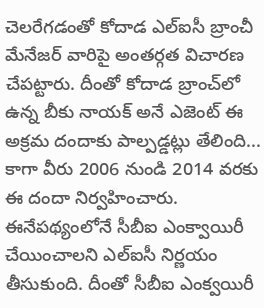చెలరేగడంతో కోదాడ ఎల్ఐసీ బ్రాంచీ మేనేజర్ వారిపై అంతర్గత విచారణ చేపట్టారు. దీంతో కోదాడ బ్రాంచ్‌లో ఉన్న బీకు నాయక్ అనే ఎజెంట్ ఈ అక్రమ దందాకు పాల్పడ్డట్లు తేలింది... కాగా వీరు 2006 నుండి 2014 వరకు ఈ దందా నిర్వహించారు. ఈనేపథ్యంలోనే సీబీఐ ఎంక్వాయిరీ చేయించాలని ఎల్ఐసీ నిర్ణయం తీసుకుంది. దీంతో సీబీఐ ఎంక్వయిరీ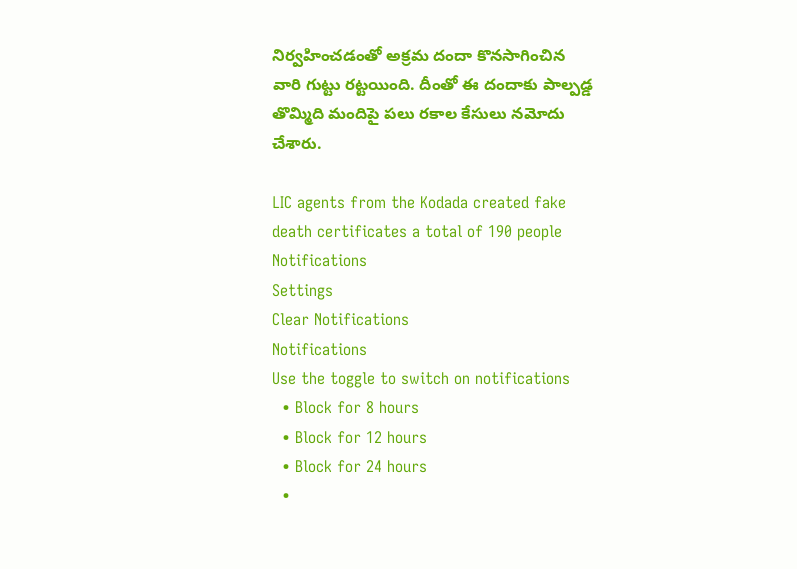నిర్వహించడంతో అక్రమ దందా కొనసాగించిన వారి గుట్టు రట్టయింది. దీంతో ఈ దందాకు పాల్పడ్డ తొమ్మిది మందిపై పలు రకాల కేసులు నమోదు చేశారు.

LIC agents from the Kodada created fake death certificates a total of 190 people
Notifications
Settings
Clear Notifications
Notifications
Use the toggle to switch on notifications
  • Block for 8 hours
  • Block for 12 hours
  • Block for 24 hours
  •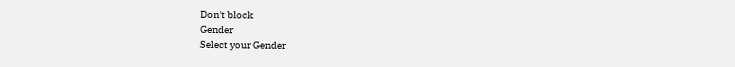Don't block
Gender
Select your Gender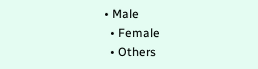• Male
  • Female
  • Others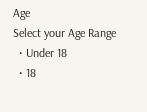Age
Select your Age Range
  • Under 18
  • 18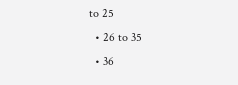to 25
  • 26 to 35
  • 36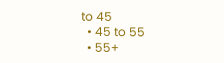to 45
  • 45 to 55
  • 55+